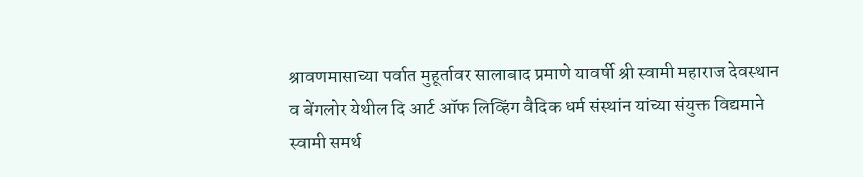श्रावणमासाच्या पर्वात मुहूर्तावर सालाबाद प्रमाणे यावर्षी श्री स्वामी महाराज देवस्थान व बेंगलोर येथील दि आर्ट ऑफ लिव्हिंग वैदिक धर्म संस्थांन यांच्या संयुक्त विद्यमाने स्वामी समर्थ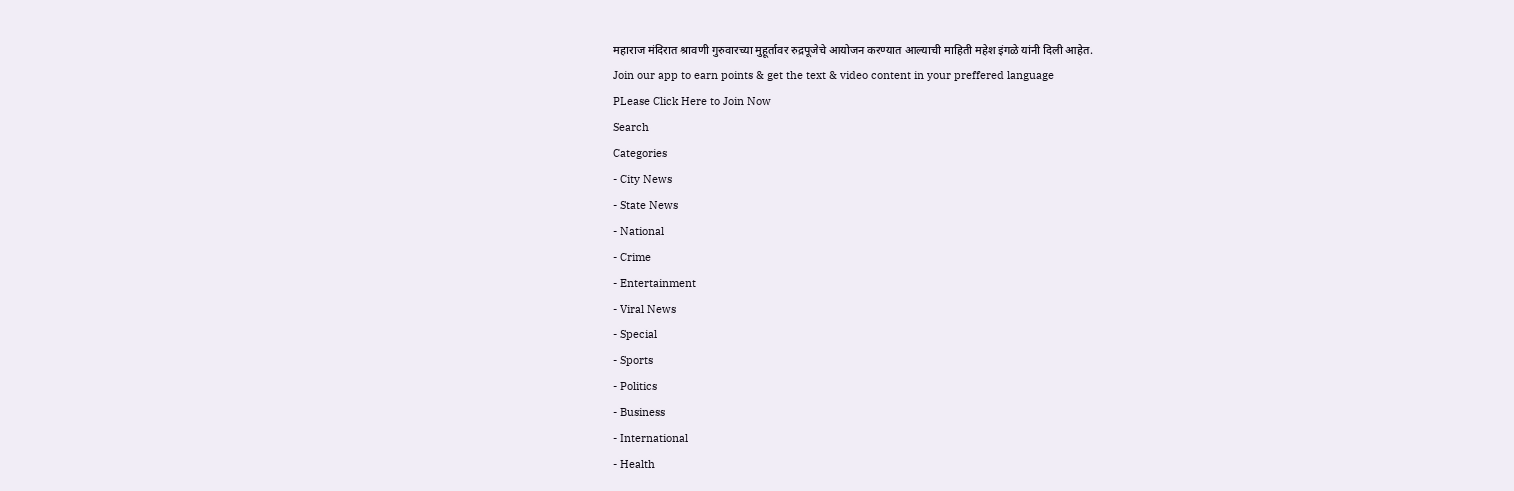महाराज मंदिरात श्रावणी गुरुवारच्या मुहूर्तावर रुद्रपूजेचे आयोजन करण्यात आल्याची माहिती महेश इंगळे यांनी दिली आहेत.
Join our app to earn points & get the text & video content in your preffered language
PLease Click Here to Join Now
Search
Categories
- City News
- State News
- National
- Crime
- Entertainment
- Viral News
- Special
- Sports
- Politics
- Business
- International
- Health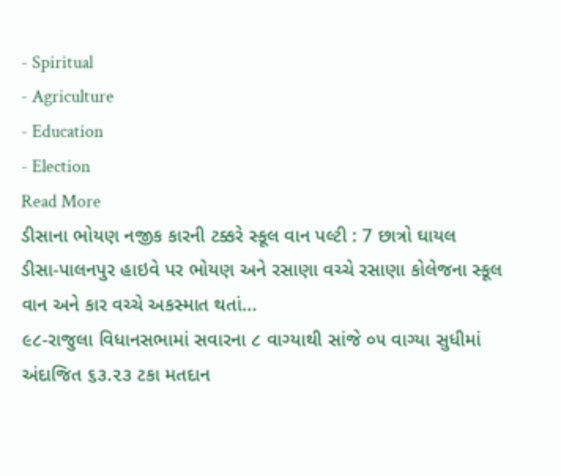- Spiritual
- Agriculture
- Education
- Election
Read More
ડીસાના ભોયણ નજીક કારની ટક્કરે સ્કૂલ વાન પલ્ટી : 7 છાત્રો ઘાયલ
ડીસા-પાલનપુર હાઇવે પર ભોયણ અને રસાણા વચ્ચે રસાણા કોલેજના સ્કૂલ વાન અને કાર વચ્ચે અકસ્માત થતાં...
૯૮-રાજુલા વિધાનસભામાં સવારના ૮ વાગ્યાથી સાંજે ૦૫ વાગ્યા સુધીમાં અંદાજિત ૬૩.૨૩ ટકા મતદાન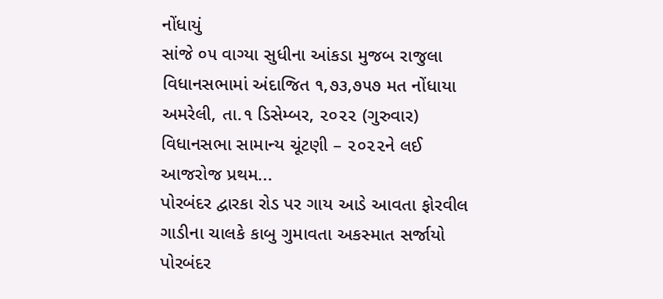નોંધાયું
સાંજે ૦૫ વાગ્યા સુધીના આંકડા મુજબ રાજુલા વિધાનસભામાં અંદાજિત ૧,૭૩,૭૫૭ મત નોંધાયા
અમરેલી, તા.૧ ડિસેમ્બર, ૨૦૨૨ (ગુરુવાર) વિધાનસભા સામાન્ય ચૂંટણી – ૨૦૨૨ને લઈ આજરોજ પ્રથમ...
પોરબંદર દ્વારકા રોડ પર ગાય આડે આવતા ફોરવીલ ગાડીના ચાલકે કાબુ ગુમાવતા અકસ્માત સર્જાયો
પોરબંદર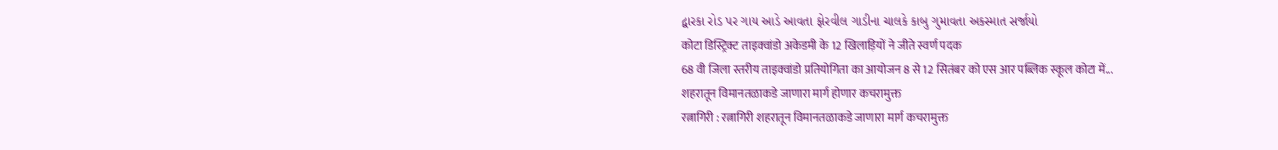દ્વારકા રોડ પર ગાય આડે આવતા ફોરવીલ ગાડીના ચાલકે કાબુ ગુમાવતા અકસ્માત સર્જાયો
कोटा डिस्ट्रिक्ट ताइक्वांडो अकेडमी के 12 खिलाड़ियों ने जीते स्वर्ण पदक
68 वी जिला स्तरीय ताइक्वांडो प्रतियोगिता का आयोजन 8 से 12 सितंबर को एस आर पब्लिक स्कूल कोटा में...
शहरातून विमानतळाकडे जाणारा मार्ग होणार कचरामुक्त
रत्नागिरी : रत्नागिरी शहरातून विमानतळाकडे जाणारा मार्ग कचरामुक्त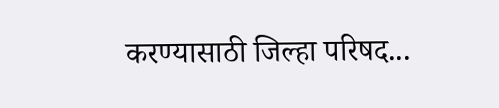करण्यासाठी जिल्हा परिषद...